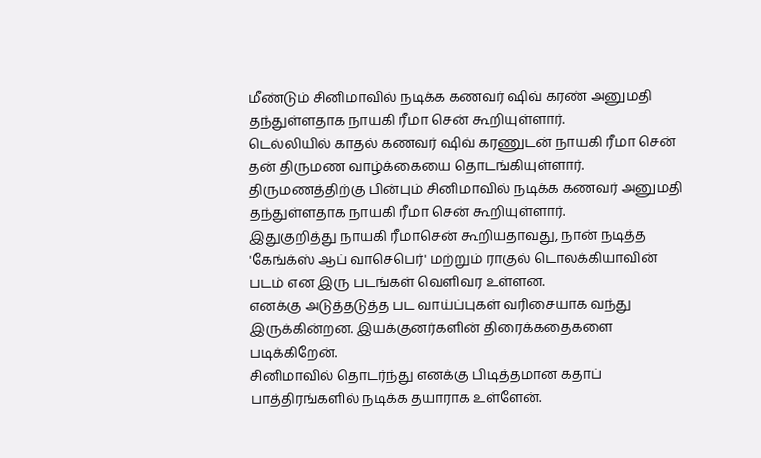மீண்டும் சினிமாவில் நடிக்க கணவர் ஷிவ் கரண் அனுமதி தந்துள்ளதாக நாயகி ரீமா சென் கூறியுள்ளார்.
டெல்லியில் காதல் கணவர் ஷிவ் கரணுடன் நாயகி ரீமா சென் தன் திருமண வாழ்க்கையை தொடங்கியுள்ளார்.
திருமணத்திற்கு பின்பும் சினிமாவில் நடிக்க கணவர் அனுமதி தந்துள்ளதாக நாயகி ரீமா சென் கூறியுள்ளார்.
இதுகுறித்து நாயகி ரீமாசென் கூறியதாவது, நான் நடித்த 'கேங்க்ஸ் ஆப் வாசெபெர்' மற்றும் ராகுல் டொலக்கியாவின் படம் என இரு படங்கள் வெளிவர உள்ளன.
எனக்கு அடுத்தடுத்த பட வாய்ப்புகள் வரிசையாக வந்து இருக்கின்றன. இயக்குனர்களின் திரைக்கதைகளை படிக்கிறேன்.
சினிமாவில் தொடர்ந்து எனக்கு பிடித்தமான கதாப் பாத்திரங்களில் நடிக்க தயாராக உள்ளேன்.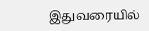இதுவரையில்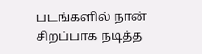படங்களில் நான் சிறப்பாக நடித்த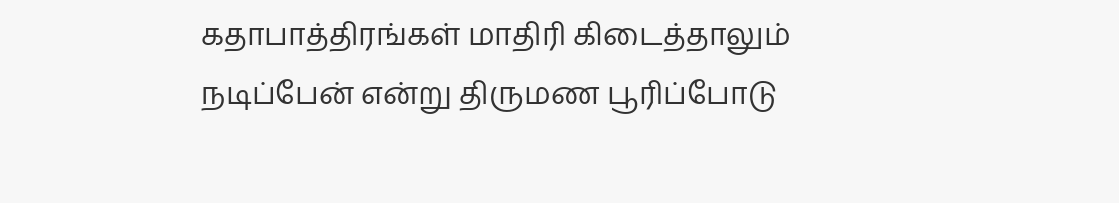கதாபாத்திரங்கள் மாதிரி கிடைத்தாலும் நடிப்பேன் என்று திருமண பூரிப்போடு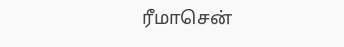ரீமாசென்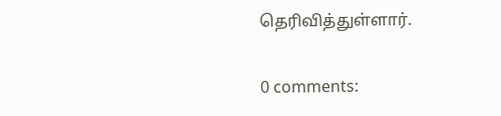தெரிவித்துள்ளார்.

0 comments: